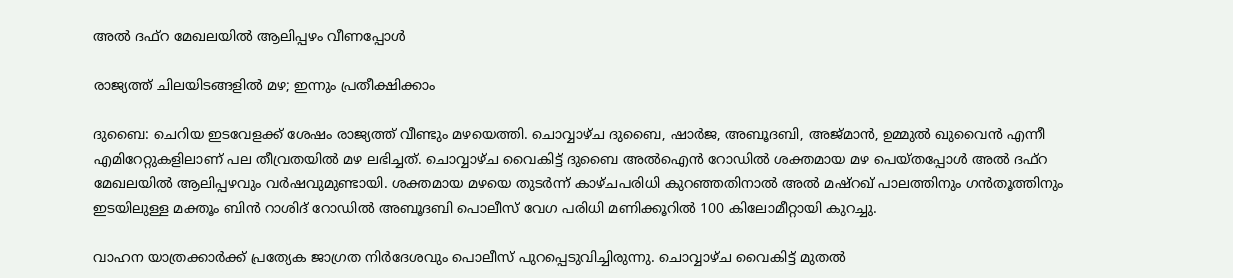അൽ ദഫ്റ മേഖലയിൽ ആലിപ്പഴം വീണപ്പോൾ

രാജ്യത്ത് ചിലയിടങ്ങളിൽ മഴ; ഇന്നും പ്രതീക്ഷിക്കാം

ദുബൈ: ചെറിയ ഇടവേളക്ക് ശേഷം രാജ്യത്ത് വീണ്ടും മഴയെത്തി. ചൊവ്വാഴ്ച ദുബൈ, ഷാർജ, അബൂദബി, അജ്മാൻ, ഉമ്മുൽ ഖുവൈൻ എന്നീ എമിറേറ്റുകളിലാണ് പല തീവ്രതയിൽ മഴ ലഭിച്ചത്. ചൊവ്വാഴ്ച വൈകിട്ട് ദുബൈ അൽഐൻ റോഡിൽ ശക്തമായ മഴ പെയ്തപ്പോൾ അൽ ദഫ്റ മേഖലയിൽ ആലിപ്പഴവും വർഷവുമുണ്ടായി. ശക്തമായ മഴയെ തുടർന്ന് കാഴ്ചപരിധി കുറഞ്ഞതിനാൽ അൽ മഷ്റഖ് പാലത്തിനും ഗൻതൂത്തിനും ഇടയിലുള്ള മക്തൂം ബിൻ റാശിദ് റോഡിൽ അബൂദബി പൊലീസ് വേഗ പരിധി മണിക്കൂറിൽ 100 കിലോമീറ്റായി കുറച്ചു.

വാഹന യാത്രക്കാർക്ക് പ്രത്യേക ജാഗ്രത നിർദേശവും പൊലീസ് പുറപ്പെടുവിച്ചിരുന്നു. ചൊവ്വാഴ്ച വൈകിട്ട് മുതൽ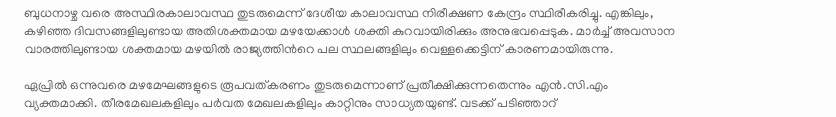ബുധനാഴ്ച വരെ അസ്ഥിരകാലാവസ്ഥ തുടരുമെന്ന് ദേശീയ കാലാവസ്ഥ നിരീക്ഷണ കേന്ദ്രം സ്ഥിരീകരിച്ചു. എങ്കിലും, കഴിഞ്ഞ ദിവസങ്ങളിലുണ്ടായ അതിശക്തമായ മഴയേക്കാൾ ശക്തി കുറവായിരിക്കും അനുഭവപ്പെടുക. മാർച്ച് അവസാന വാരത്തിലുണ്ടായ ശക്തമായ മഴയിൽ രാജ്യത്തിന്‍റെ പല സ്ഥലങ്ങളിലും വെള്ളക്കെട്ടിന് കാരണമായിരുന്നു.

ഏപ്രിൽ ഒന്നുവരെ മഴമേഘങ്ങളുടെ രൂപവത്കരണം തുടരുമെന്നാണ് പ്രതീക്ഷിക്കുന്നതെന്നും എൻ.സി.എം വ്യക്തമാക്കി. തീരമേഖലകളിലും പർവത മേഖലകളിലും കാറ്റിനും സാധ്യതയുണ്ട്. വടക്ക് പടിഞ്ഞാറ്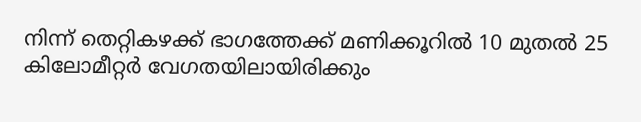നിന്ന് തെറ്റികഴക്ക് ഭാഗത്തേക്ക് മണിക്കൂറിൽ 10 മുതൽ 25 കിലോമീറ്റർ വേഗതയിലായിരിക്കും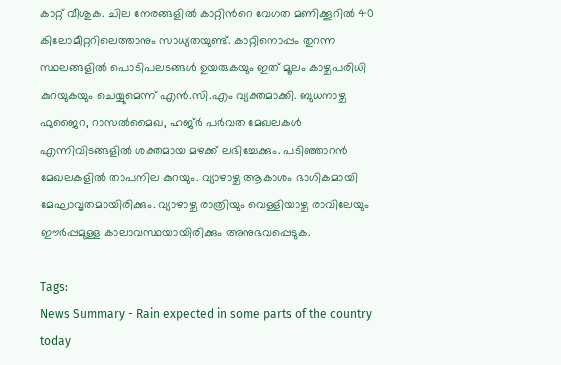കാറ്റ് വീശുക. ചില നേരങ്ങളിൽ കാറ്റിന്‍റെ വേഗത മണിക്കൂറിൽ 40 കിലോമീറ്ററിലെത്താനും സാധ്യതയുണ്ട്. കാറ്റിനൊപ്പം തുറന്ന സ്ഥലങ്ങളിൽ പൊടിപലടങ്ങൾ ഉയരുകയും ഇത് മൂലം കാഴ്ചപരിധി കുറയുകയും ചെയ്യുമെന്ന് എൻ.സി.എം വ്യക്തമാക്കി. ബുധനാഴ്ച ഫുജൈറ, റാസൽമൈഖ, ഹജ്ർ പർവത മേഖലകൾ എന്നിവിടങ്ങളിൽ ശക്തമായ മഴക്ക് ലഭിച്ചേക്കും. പടിഞ്ഞാറൻ മേഖലകളിൽ താപനില കുറയും. വ്യാഴാഴ്ച ആകാശം ഭാഗികമായി മേഘാവൃതമായിരിക്കും. വ്യാഴാഴ്ച രാത്രിയും വെള്ളിയാഴ്ച രാവിലേയും ഈർപ്പമുള്ള കാലാവസ്ഥയായിരിക്കും അനുഭവപ്പെടുക.

Tags:
News Summary - Rain expected in some parts of the country today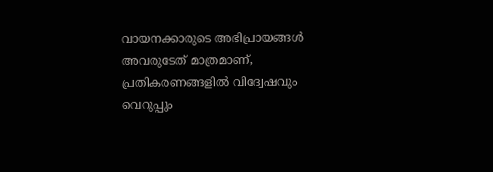വായനക്കാരുടെ അഭിപ്രായങ്ങള്‍ അവരുടേത് മാത്രമാണ്, പ്രതികരണങ്ങളിൽ വിദ്വേഷവും വെറുപ്പും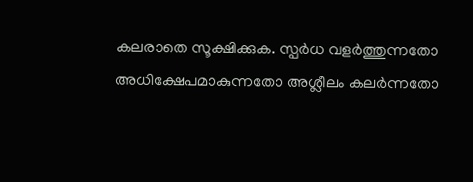കലരാതെ സൂക്ഷിക്കുക. സ്പർധ വളർത്തുന്നതോ അധിക്ഷേപമാകുന്നതോ അശ്ലീലം കലർന്നതോ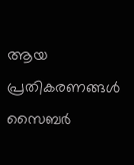ആയ പ്രതികരണങ്ങൾ സൈബർ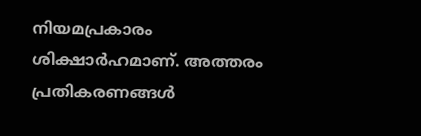നിയമപ്രകാരം ശിക്ഷാർഹമാണ്. അത്തരം പ്രതികരണങ്ങൾ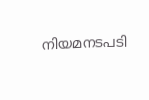നിയമനടപടി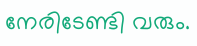നേരിടേണ്ടി വരും.